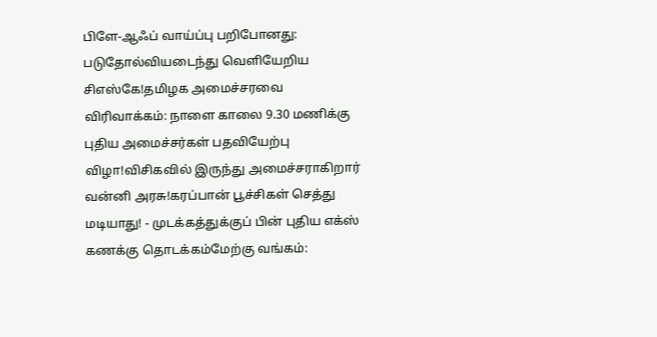பிளே-ஆஃப் வாய்ப்பு பறிபோனது: படுதோல்வியடைந்து வெளியேறிய சிஎஸ்கே!தமிழக அமைச்சரவை விரிவாக்கம்: நாளை காலை 9.30 மணிக்கு புதிய அமைச்சர்கள் பதவியேற்பு விழா!விசிகவில் இருந்து அமைச்சராகிறார் வன்னி அரசு!கரப்பான் பூச்சிகள் செத்து மடியாது! - முடக்கத்துக்குப் பின் புதிய எக்ஸ் கணக்கு தொடக்கம்மேற்கு வங்கம்: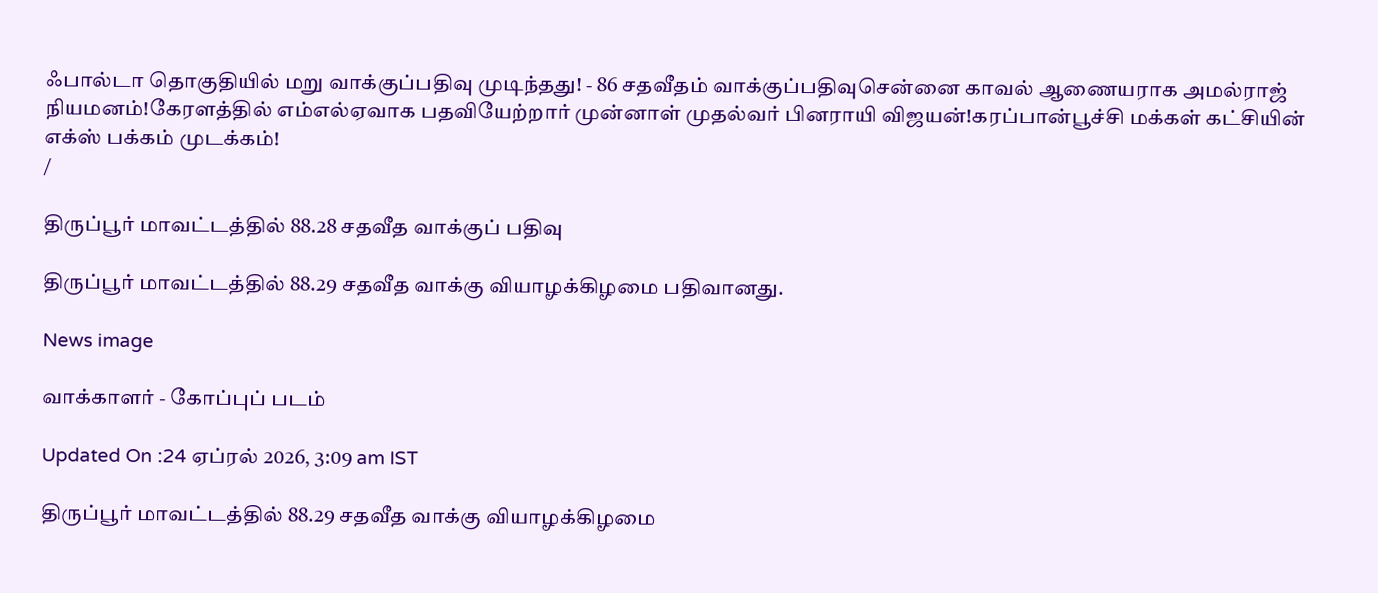ஃபால்டா தொகுதியில் மறு வாக்குப்பதிவு முடிந்தது! - 86 சதவீதம் வாக்குப்பதிவுசென்னை காவல் ஆணையராக அமல்ராஜ் நியமனம்!கேரளத்தில் எம்எல்ஏவாக பதவியேற்றார் முன்னாள் முதல்வர் பினராயி விஜயன்!கரப்பான்பூச்சி மக்கள் கட்சியின் எக்ஸ் பக்கம் முடக்கம்!
/

திருப்பூர் மாவட்டத்தில் 88.28 சதவீத வாக்குப் பதிவு

திருப்பூர் மாவட்டத்தில் 88.29 சதவீத வாக்கு வியாழக்கிழமை பதிவானது.

News image

வாக்காளர் - கோப்புப் படம்

Updated On :24 ஏப்ரல் 2026, 3:09 am IST

திருப்பூர் மாவட்டத்தில் 88.29 சதவீத வாக்கு வியாழக்கிழமை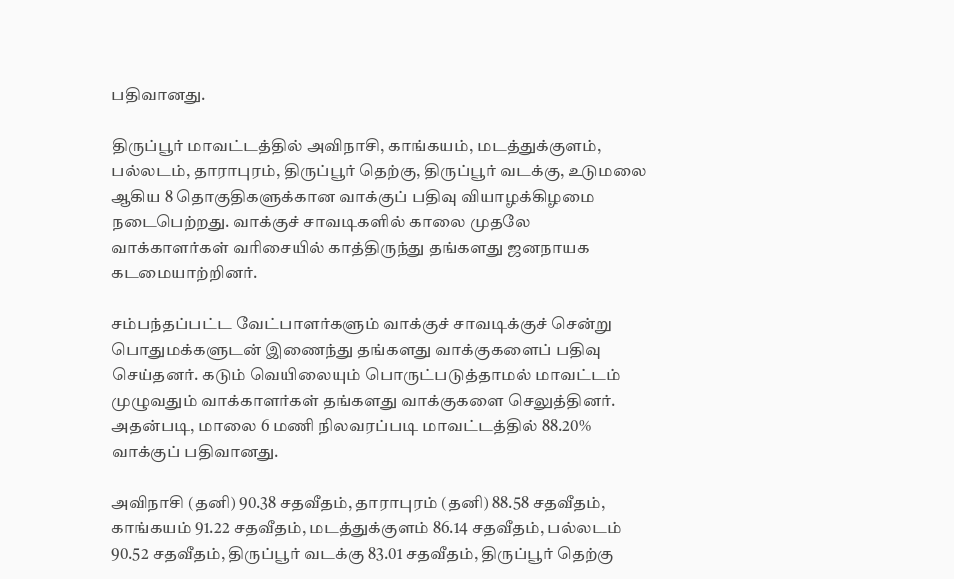பதிவானது.

திருப்பூர் மாவட்டத்தில் அவிநாசி, காங்கயம், மடத்துக்குளம், பல்லடம், தாராபுரம், திருப்பூர் தெற்கு, திருப்பூர் வடக்கு, உடுமலை ஆகிய 8 தொகுதிகளுக்கான வாக்குப் பதிவு வியாழக்கிழமை நடைபெற்றது. வாக்குச் சாவடிகளில் காலை முதலே வாக்காளர்கள் வரிசையில் காத்திருந்து தங்களது ஜனநாயக கடமையாற்றினர்.

சம்பந்தப்பட்ட வேட்பாளர்களும் வாக்குச் சாவடிக்குச் சென்று பொதுமக்களுடன் இணைந்து தங்களது வாக்குகளைப் பதிவு செய்தனர். கடும் வெயிலையும் பொருட்படுத்தாமல் மாவட்டம் முழுவதும் வாக்காளர்கள் தங்களது வாக்குகளை செலுத்தினர். அதன்படி, மாலை 6 மணி நிலவரப்படி மாவட்டத்தில் 88.20% வாக்குப் பதிவானது.

அவிநாசி (தனி) 90.38 சதவீதம், தாராபுரம் (தனி) 88.58 சதவீதம், காங்கயம் 91.22 சதவீதம், மடத்துக்குளம் 86.14 சதவீதம், பல்லடம் 90.52 சதவீதம், திருப்பூர் வடக்கு 83.01 சதவீதம், திருப்பூர் தெற்கு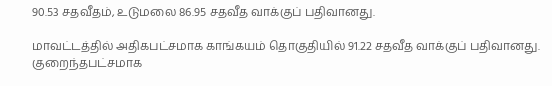90.53 சதவீதம், உடுமலை 86.95 சதவீத வாக்குப் பதிவானது.

மாவட்டத்தில் அதிகபட்சமாக காங்கயம் தொகுதியில் 91.22 சதவீத வாக்குப் பதிவானது. குறைந்தபட்சமாக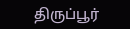திருப்பூர்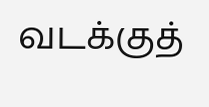வடக்குத்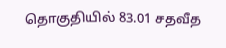தொகுதியில் 83.01 சதவீத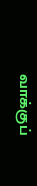வாக்குப்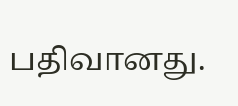பதிவானது.